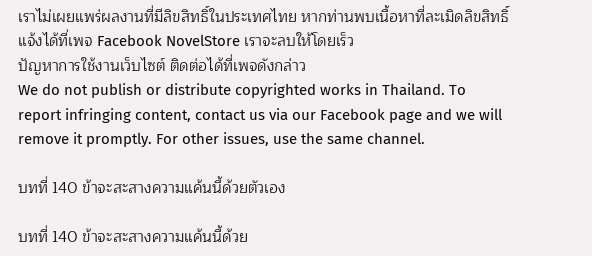เราไม่เผยแพร่ผลงานที่มีลิขสิทธิ์ในประเทศไทย หากท่านพบเนื้อหาที่ละเมิดลิขสิทธิ์ แจ้งได้ที่เพจ Facebook NovelStore เราจะลบให้โดยเร็ว
ปัญหาการใช้งานเว็บไซต์ ติดต่อได้ที่เพจดังกล่าว
We do not publish or distribute copyrighted works in Thailand. To report infringing content, contact us via our Facebook page and we will remove it promptly. For other issues, use the same channel.

บทที่ 140 ข้าจะสะสางความแค้นนี้ด้วยตัวเอง

บทที่ 140 ข้าจะสะสางความแค้นนี้ด้วย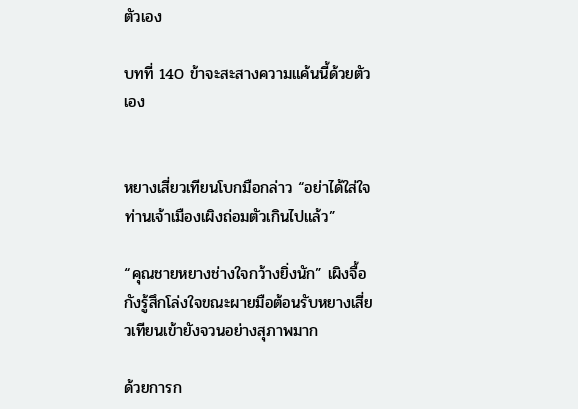ตัวเอง

บทที่ 140 ข้าจะสะสางความแค้นนี้ด้วยตัวเอง


หยางเสี่ยวเทียนโบกมือกล่าว “อย่าได้ใส่ใจ ท่านเจ้าเมืองเผิงถ่อมตัวเกินไปแล้ว”

“คุณชายหยางช่างใจกว้างยิ่งนัก” เผิงจื้อกังรู้สึกโล่งใจขณะผายมือต้อนรับหยางเสี่ยวเทียนเข้ายังจวนอย่างสุภาพมาก

ด้วยการก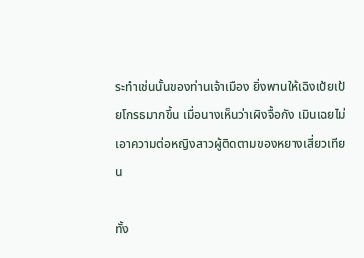ระทำเช่นนั้นของท่านเจ้าเมือง ยิ่งพานให้เฉิงเป้ยเป้ยโกรธมากขึ้น เมื่อนางเห็นว่าเผิงจื้อกัง เมินเฉยไม่เอาความต่อหญิงสาวผู้ติดตามของหยางเสี่ยวเทียน

ทั้ง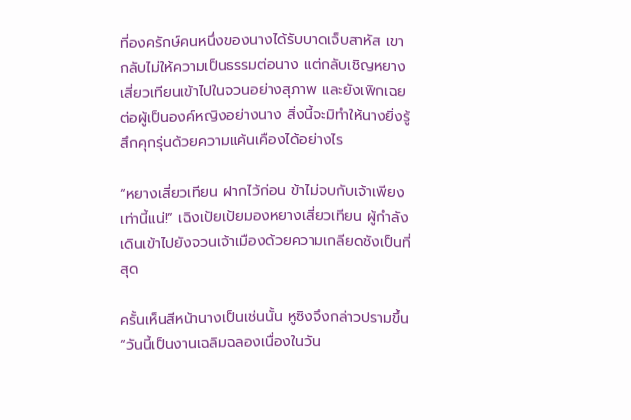ที่องครักษ์คนหนึ่งของนางได้รับบาดเจ็บสาหัส เขากลับไม่ให้ความเป็นธรรมต่อนาง แต่กลับเชิญหยางเสี่ยวเทียนเข้าไปในจวนอย่างสุภาพ และยังเพิกเฉยต่อผู้เป็นองค์หญิงอย่างนาง สิ่งนี้จะมิทำให้นางยิ่งรู้สึกคุกรุ่นด้วยความแค้นเคืองได้อย่างไร

“หยางเสี่ยวเทียน ฝากไว้ก่อน ข้าไม่จบกับเจ้าเพียงเท่านี้แน่!” เฉิงเป้ยเป้ยมองหยางเสี่ยวเทียน ผู้กำลังเดินเข้าไปยังจวนเจ้าเมืองด้วยความเกลียดชังเป็นที่สุด

ครั้นเห็นสีหน้านางเป็นเช่นนั้น หูซิงจึงกล่าวปรามขึ้น “วันนี้เป็นงานเฉลิมฉลองเนื่องในวัน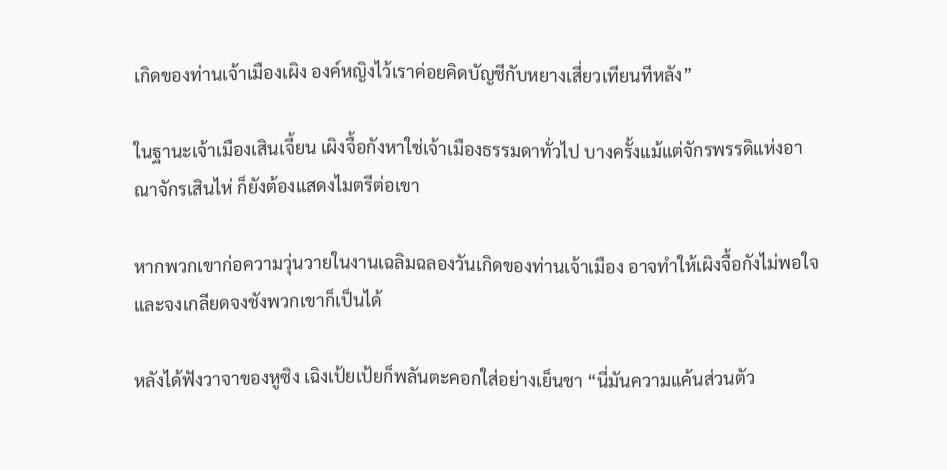เกิดของท่านเจ้าเมืองเผิง องค์หญิงไว้เราค่อยคิดบัญชีกับหยางเสี่ยวเทียนทีหลัง”

ในฐานะเจ้าเมืองเสินเจี้ยน เผิงจื้อกังหาใช่เจ้าเมืองธรรมดาทั่วไป บางครั้งแม้แต่จักรพรรดิแห่งอาณาจักรเสินไห่ ก็ยังต้องแสดงไมตรีต่อเขา

หากพวกเขาก่อความวุ่นวายในงานเฉลิมฉลองวันเกิดของท่านเจ้าเมือง อาจทำให้เผิงจื้อกังไม่พอใจและจงเกลียดจงชังพวกเขาก็เป็นได้

หลังได้ฟังวาจาของหูซิง เฉิงเป้ยเป้ยก็พลันตะคอกใส่อย่างเย็นชา “นี่มันความแค้นส่วนตัว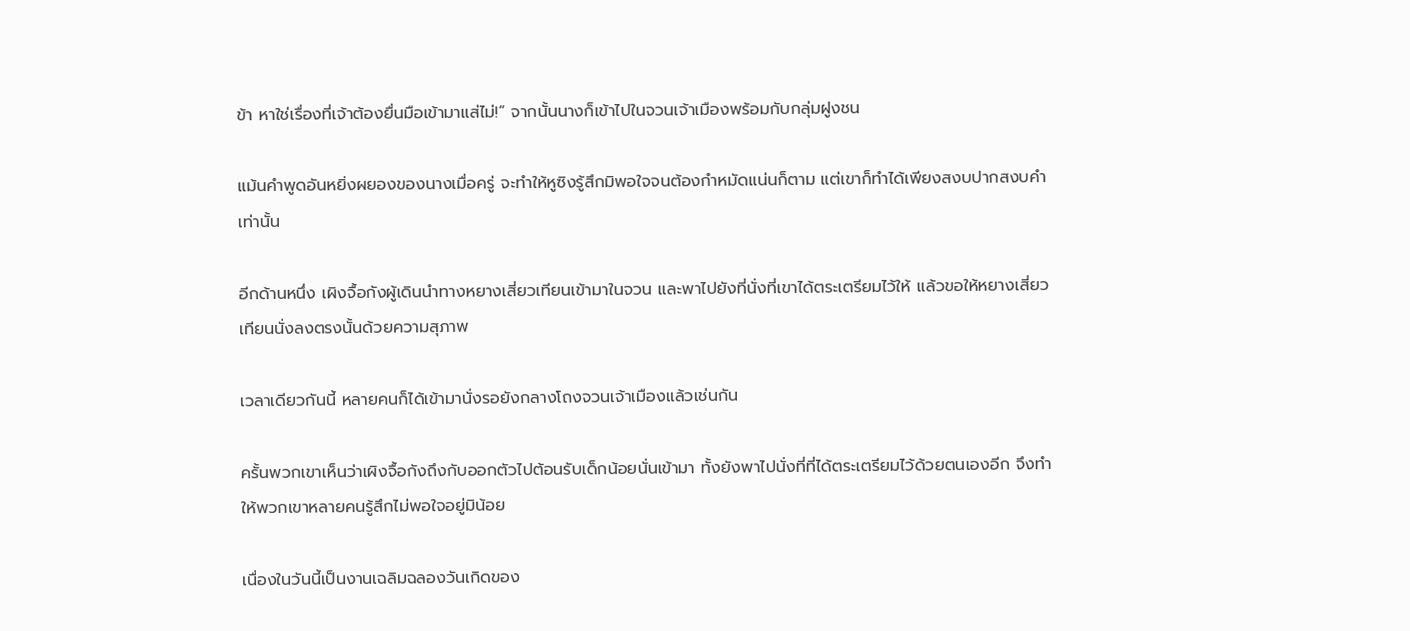ข้า หาใช่เรื่องที่เจ้าต้องยื่นมือเข้ามาแส่ไม่!” จากนั้นนางก็เข้าไปในจวนเจ้าเมืองพร้อมกับกลุ่มฝูงชน

แม้นคำพูดอันหยิ่งผยองของนางเมื่อครู่ จะทำให้หูซิงรู้สึกมิพอใจจนต้องกำหมัดแน่นก็ตาม แต่เขาก็ทำได้เพียงสงบปากสงบคำเท่านั้น

อีกด้านหนึ่ง เผิงจื้อกังผู้เดินนำทางหยางเสี่ยวเทียนเข้ามาในจวน และพาไปยังที่นั่งที่เขาได้ตระเตรียมไว้ให้ แล้วขอให้หยางเสี่ยวเทียนนั่งลงตรงนั้นด้วยความสุภาพ

เวลาเดียวกันนี้ หลายคนก็ได้เข้ามานั่งรอยังกลางโถงจวนเจ้าเมืองแล้วเช่นกัน

ครั้นพวกเขาเห็นว่าเผิงจื้อกังถึงกับออกตัวไปต้อนรับเด็กน้อยนั่นเข้ามา ทั้งยังพาไปนั่งที่ที่ได้ตระเตรียมไว้ด้วยตนเองอีก จึงทำให้พวกเขาหลายคนรู้สึกไม่พอใจอยู่มิน้อย

เนื่องในวันนี้เป็นงานเฉลิมฉลองวันเกิดของ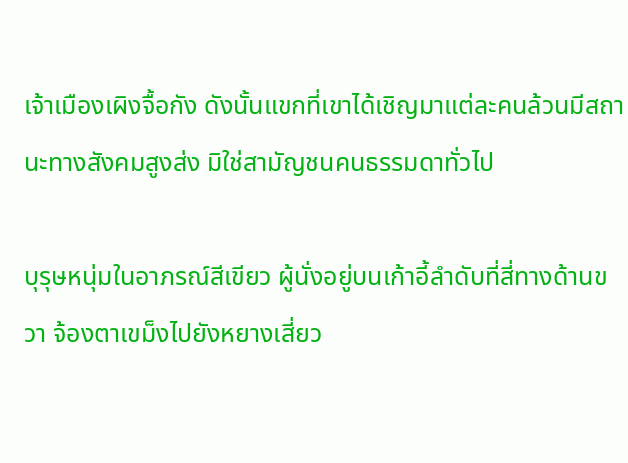เจ้าเมืองเผิงจื้อกัง ดังนั้นแขกที่เขาได้เชิญมาแต่ละคนล้วนมีสถานะทางสังคมสูงส่ง มิใช่สามัญชนคนธรรมดาทั่วไป

บุรุษหนุ่มในอาภรณ์สีเขียว ผู้นั่งอยู่บนเก้าอี้ลำดับที่สี่ทางด้านขวา จ้องตาเขม็งไปยังหยางเสี่ยว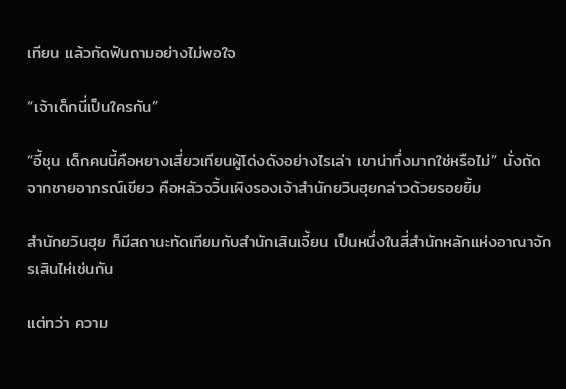เทียน แล้วกัดฟันถามอย่างไม่พอใจ

“เจ้าเด็กนี่เป็นใครกัน”

“อี้ชุน เด็กคนนี้คือหยางเสี่ยวเทียนผู้โด่งดังอย่างไรเล่า เขาน่าทึ่งมากใช่หรือไม่” นั่งถัดจากชายอาภรณ์เขียว คือหลัวจวิ้นเผิงรองเจ้าสำนักยวินฮุยกล่าวด้วยรอยยิ้ม

สำนักยวินฮุย ก็มีสถานะทัดเทียมกับสำนักเสินเจี้ยน เป็นหนึ่งในสี่สำนักหลักแห่งอาณาจักรเสินไห่เช่นกัน

แต่ทว่า ความ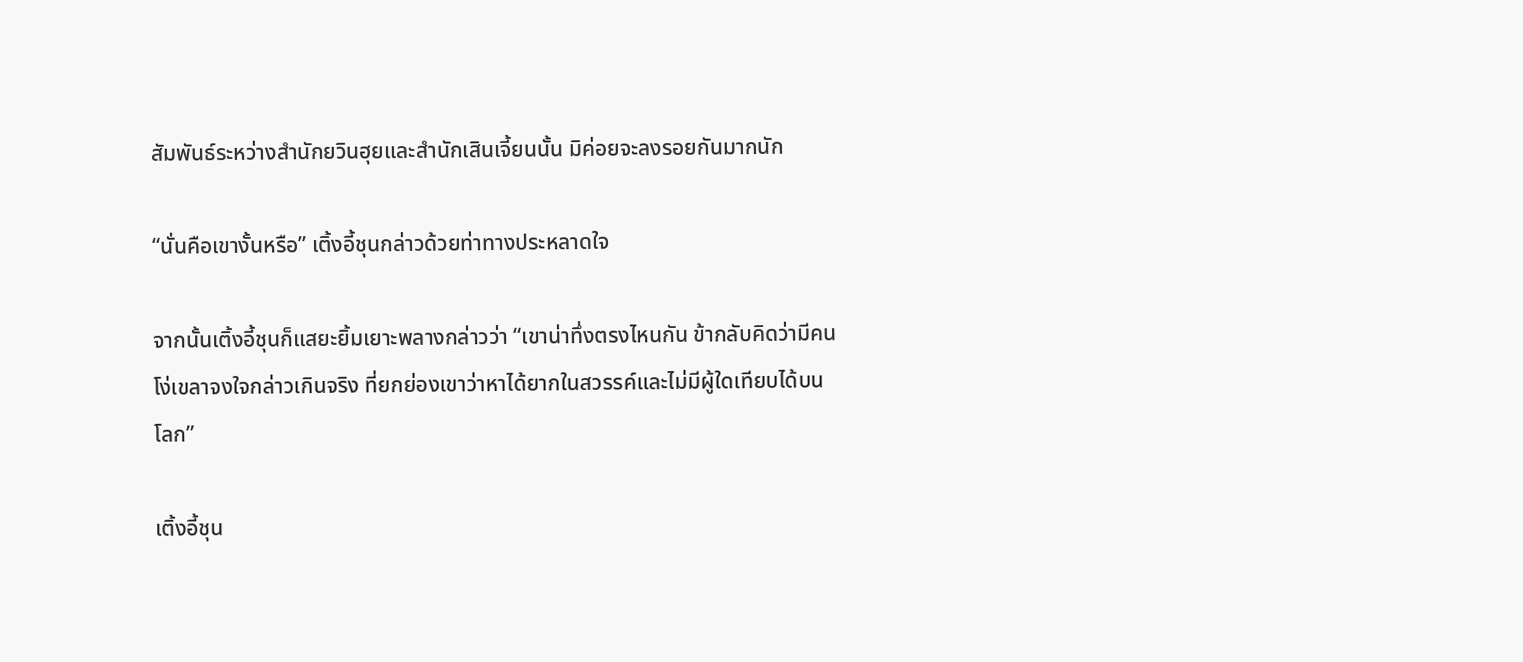สัมพันธ์ระหว่างสำนักยวินฮุยและสำนักเสินเจี้ยนนั้น มิค่อยจะลงรอยกันมากนัก

“นั่นคือเขางั้นหรือ” เติ้งอี้ชุนกล่าวด้วยท่าทางประหลาดใจ

จากนั้นเติ้งอี้ชุนก็แสยะยิ้มเยาะพลางกล่าวว่า “เขาน่าทึ่งตรงไหนกัน ข้ากลับคิดว่ามีคนโง่เขลาจงใจกล่าวเกินจริง ที่ยกย่องเขาว่าหาได้ยากในสวรรค์และไม่มีผู้ใดเทียบได้บนโลก”

เติ้งอี้ชุน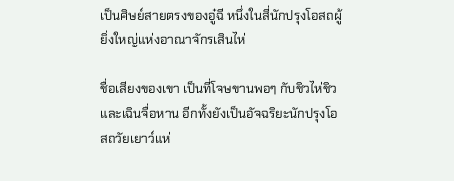เป็นศิษย์สายตรงของอู๋ฉี หนึ่งในสี่นักปรุงโอสถผู้ยิ่งใหญ่แห่งอาณาจักรเสินไห่

ชื่อเสียงของเขา เป็นที่โจษขานพอๆ กับชิวไห่ชิว และเฉินจื่อหาน อีกทั้งยังเป็นอัจฉริยะนักปรุงโอสถวัยเยาว์แห่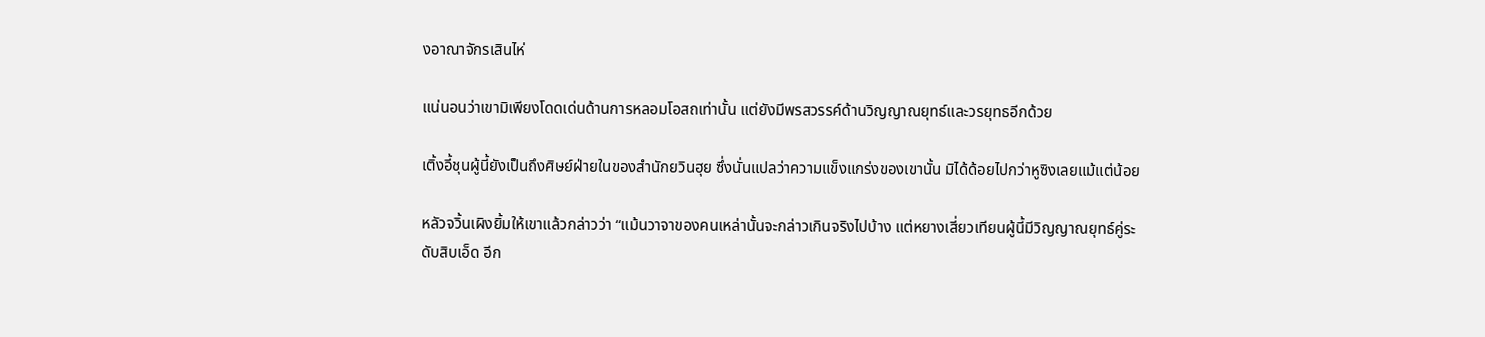งอาณาจักรเสินไห่

แน่นอนว่าเขามิเพียงโดดเด่นด้านการหลอมโอสถเท่านั้น แต่ยังมีพรสวรรค์ด้านวิญญาณยุทธ์และวรยุทธอีกด้วย

เติ้งอี้ชุนผู้นี้ยังเป็นถึงศิษย์ฝ่ายในของสำนักยวินฮุย ซึ่งนั่นแปลว่าความแข็งแกร่งของเขานั้น มิได้ด้อยไปกว่าหูซิงเลยแม้แต่น้อย

หลัวจวิ้นเผิงยิ้มให้เขาแล้วกล่าวว่า “แม้นวาจาของคนเหล่านั้นจะกล่าวเกินจริงไปบ้าง แต่หยางเสี่ยวเทียนผู้นี้มีวิญญาณยุทธ์คู่ระดับสิบเอ็ด อีก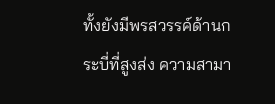ทั้งยังมีพรสวรรค์ด้านกระบี่ที่สูงส่ง ความสามา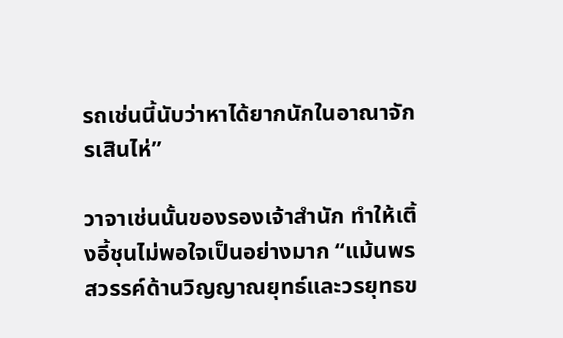รถเช่นนี้นับว่าหาได้ยากนักในอาณาจักรเสินไห่”

วาจาเช่นนั้นของรองเจ้าสำนัก ทำให้เติ้งอี้ชุนไม่พอใจเป็นอย่างมาก “แม้นพรสวรรค์ด้านวิญญาณยุทธ์และวรยุทธข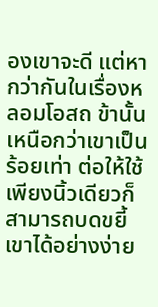องเขาจะดี แต่หากว่ากันในเรื่องหลอมโอสถ ข้านั้นเหนือกว่าเขาเป็นร้อยเท่า ต่อให้ใช้เพียงนิ้วเดียวก็สามารถบดขยี้เขาได้อย่างง่าย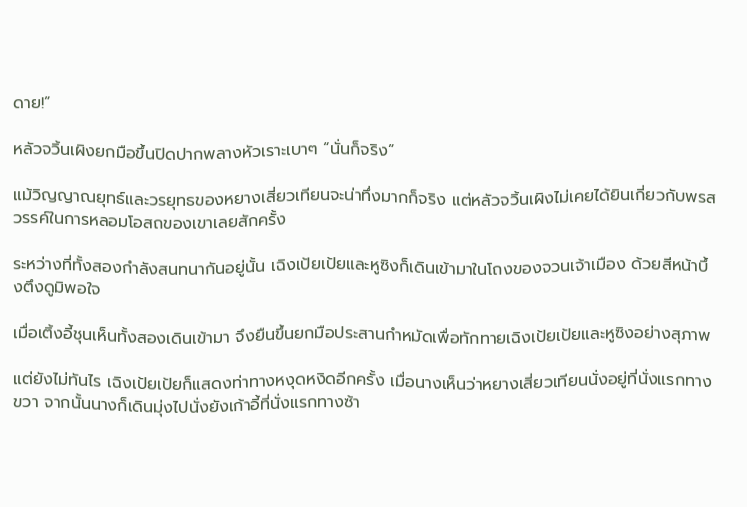ดาย!”

หลัวจวิ้นเผิงยกมือขึ้นปิดปากพลางหัวเราะเบาๆ “นั่นก็จริง”

แม้วิญญาณยุทธ์และวรยุทธของหยางเสี่ยวเทียนจะน่าทึ่งมากก็จริง แต่หลัวจวิ้นเผิงไม่เคยได้ยินเกี่ยวกับพรสวรรค์ในการหลอมโอสถของเขาเลยสักครั้ง

ระหว่างที่ทั้งสองกำลังสนทนากันอยู่นั้น เฉิงเป้ยเป้ยและหูซิงก็เดินเข้ามาในโถงของจวนเจ้าเมือง ด้วยสีหน้าบึ้งตึงดูมิพอใจ

เมื่อเติ้งอี้ชุนเห็นทั้งสองเดินเข้ามา จึงยืนขึ้นยกมือประสานกำหมัดเพื่อทักทายเฉิงเป้ยเป้ยและหูซิงอย่างสุภาพ

แต่ยังไม่ทันไร เฉิงเป้ยเป้ยก็แสดงท่าทางหงุดหงิดอีกครั้ง เมื่อนางเห็นว่าหยางเสี่ยวเทียนนั่งอยู่ที่นั่งแรกทางขวา จากนั้นนางก็เดินมุ่งไปนั่งยังเก้าอี้ที่นั่งแรกทางซ้า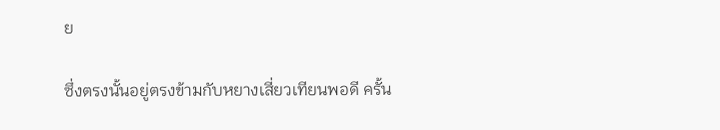ย

ซึ่งตรงนั้นอยู่ตรงข้ามกับหยางเสี่ยวเทียนพอดี ครั้น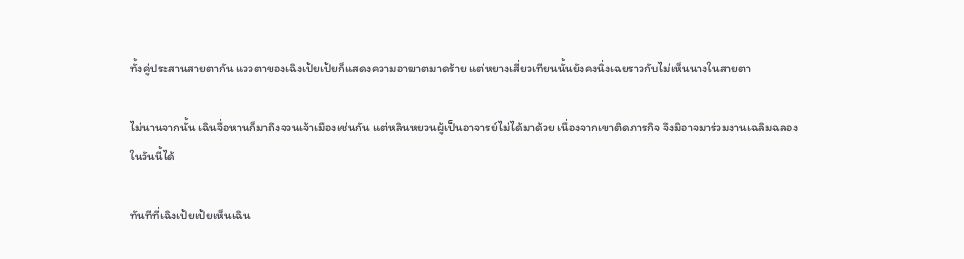ทั้งคู่ประสานสายตากัน แววตาของเฉิงเป้ยเป้ยก็แสดงความอาฆาตมาดร้าย แต่หยางเสี่ยวเทียนนั้นยังคงนิ่งเฉยราวกับไม่เห็นนางในสายตา

ไม่นานจากนั้น เฉินจื่อหานก็มาถึงจวนเจ้าเมืองเช่นกัน แต่หลินหยวนผู้เป็นอาจารย์ไม่ได้มาด้วย เนื่องจากเขาติดภารกิจ จึงมิอาจมาร่วมงานเฉลิมฉลองในวันนี้ได้

ทันทีที่เฉิงเป้ยเป้ยเห็นเฉิน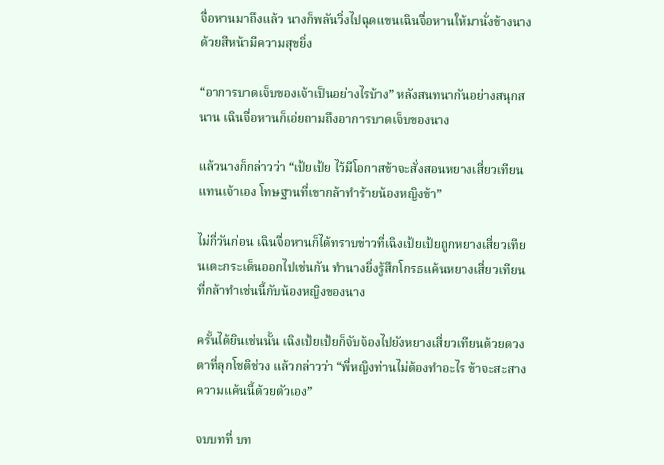จื่อหานมาถึงแล้ว นางก็พลันวิ่งไปฉุดแขนเฉินจื่อหานให้มานั่งข้างนาง ด้วยสีหน้ามีความสุขยิ่ง

“อาการบาดเจ็บของเจ้าเป็นอย่างไรบ้าง” หลังสนทนากันอย่างสนุกสนาน เฉินจื่อหานก็เอ่ยถามถึงอาการบาดเจ็บของนาง

แล้วนางก็กล่าวว่า “เป้ยเป้ย ไว้มีโอกาสข้าจะสั่งสอนหยางเสี่ยวเทียนแทนเจ้าเอง โทษฐานที่เขากล้าทำร้ายน้องหญิงข้า”

ไม่กี่วันก่อน เฉินจื่อหานก็ได้ทราบข่าวที่เฉิงเป้ยเป้ยถูกหยางเสี่ยวเทียนเตะกระเด็นออกไปเช่นกัน ทำนางยิ่งรู้สึกโกรธแค้นหยางเสี่ยวเทียนที่กล้าทำเช่นนี้กับน้องหญิงของนาง

ครั้นได้ยินเช่นนั้น เฉิงเป้ยเป้ยก็จับจ้องไปยังหยางเสี่ยวเทียนด้วยดวงตาที่ลุกโชติช่วง แล้วกล่าวว่า “พี่หญิงท่านไม่ต้องทำอะไร ข้าจะสะสางความแค้นนี้ด้วยตัวเอง”

จบบทที่ บท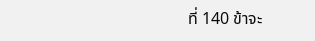ที่ 140 ข้าจะ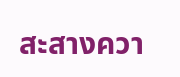สะสางควา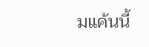มแค้นนี้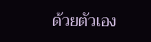ด้วยตัวเอง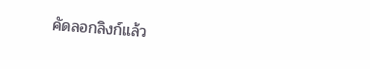คัดลอกลิงก์แล้ว